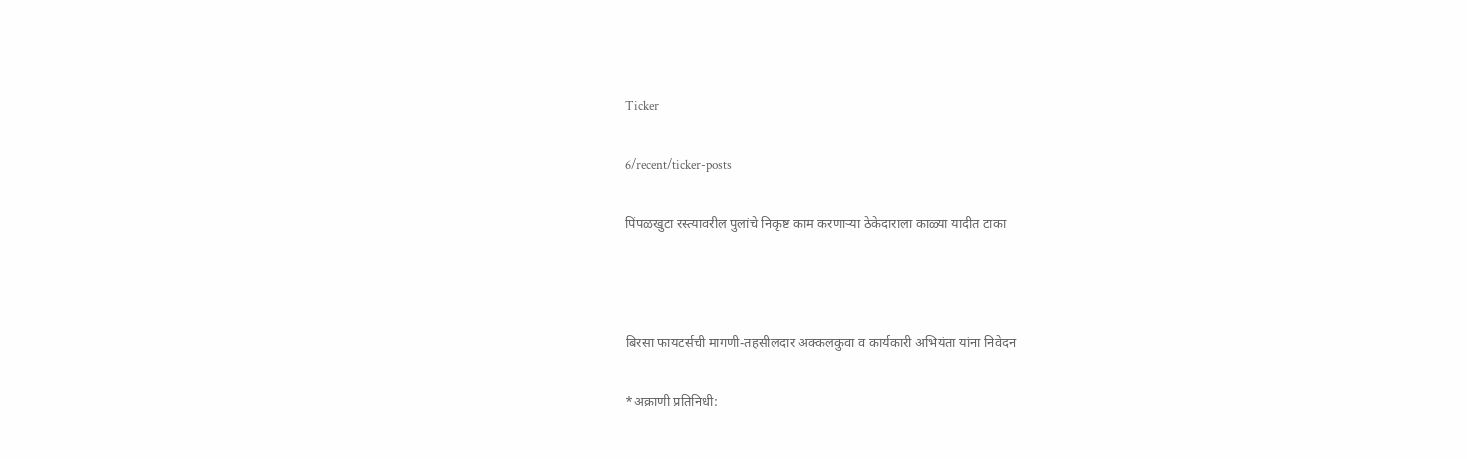Ticker

6/recent/ticker-posts

पिंपळखुटा रस्त्यावरील पुलांचे निकृष्ट काम करणाऱ्या ठेकेदाराला काळ्या यादीत टाका



बिरसा फायटर्सची मागणी-तहसीलदार अक्कलकुवा व कार्यकारी अभियंता यांना निवेदन

*अक्राणी प्रतिनिधी: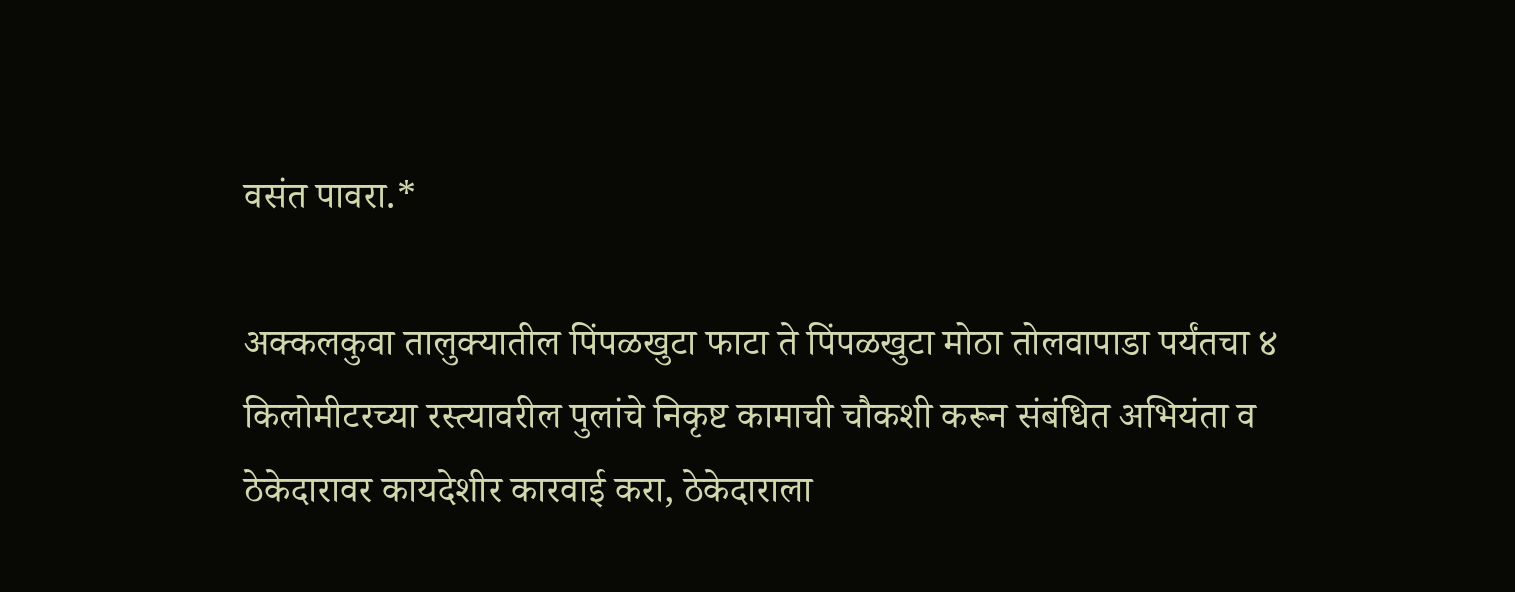वसंत पावरा.*

अक्कलकुवा तालुक्यातील पिंपळखुटा फाटा ते पिंपळखुटा मोठा तोलवापाडा पर्यंतचा ४ किलोमीटरच्या रस्त्यावरील पुलांचे निकृष्ट कामाची चौकशी करून संबंधित अभियंता व ठेकेदारावर कायदेशीर कारवाई करा, ठेकेदाराला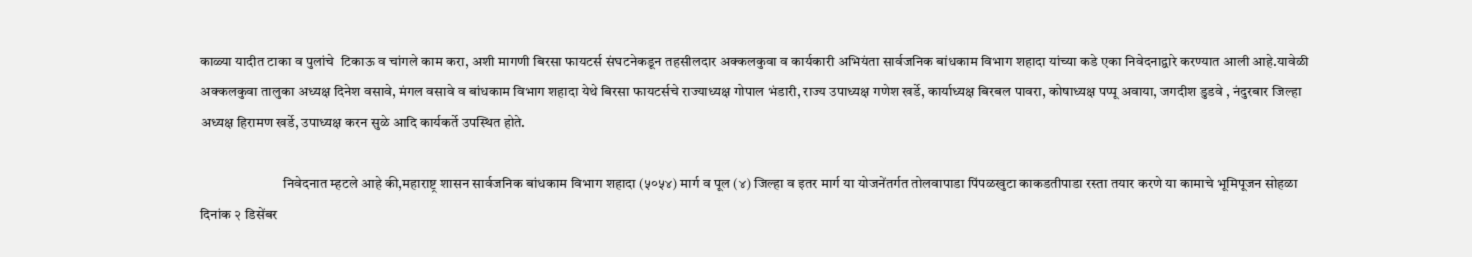काळ्या यादीत टाका व पुलांचे  टिकाऊ व चांगले काम करा, अशी मागणी बिरसा फायटर्स संघटनेकडून तहसीलदार अक्कलकुवा व कार्यकारी अभियंता सार्वजनिक बांधकाम विभाग शहादा यांच्या कडे एका निवेदनाद्वारे करण्यात आली आहे.यावेळी अक्कलकुवा तालुका अध्यक्ष दिनेश वसावे, मंगल वसावे व बांधकाम विभाग शहादा येथे बिरसा फायटर्सचे राज्याध्यक्ष गोपाल भंडारी, राज्य उपाध्यक्ष गणेश खर्डे, कार्याध्यक्ष बिरबल पावरा, कोषाध्यक्ष पप्पू अवाया, जगदीश डुडवे , नंदुरबार जिल्हा अध्यक्ष हिरामण खर्डे, उपाध्यक्ष करन सुळे आदि कार्यकर्ते उपस्थित होते.

                             निवेदनात म्हटले आहे की,महाराष्ट्र शासन सार्वजनिक बांधकाम विभाग शहादा (५०५४) मार्ग व पूल (४) जिल्हा व इतर मार्ग या योजनेंतर्गत तोलवापाडा पिंपळखुटा काकडतीपाडा रस्ता तयार करणे या कामाचे भूमिपूजन सोहळा दिनांक २ डिसेंबर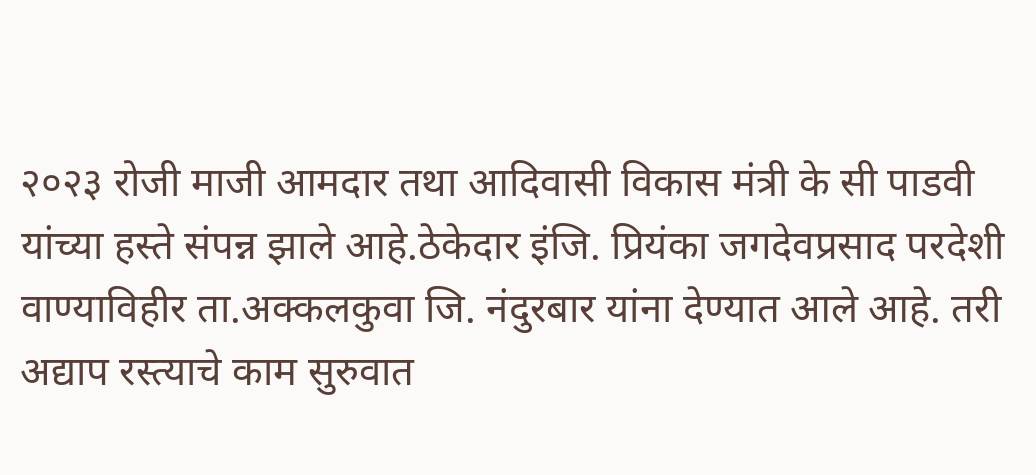२०२३ रोजी माजी आमदार तथा आदिवासी विकास मंत्री के सी पाडवी यांच्या हस्ते संपन्न झाले आहे.ठेकेदार इंजि. प्रियंका जगदेवप्रसाद परदेशी वाण्याविहीर ता.अक्कलकुवा जि. नंदुरबार यांना देण्यात आले आहे. तरी अद्याप रस्त्याचे काम सुरुवात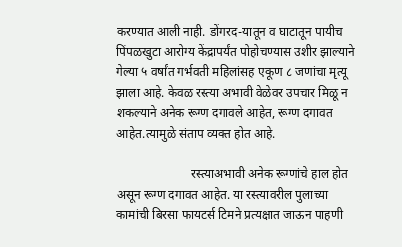करण्यात आली नाही. डोंगरद-यातून व घाटातून पायीच पिंपळखुटा आरोग्य केंद्रापर्यंत पोहोचण्यास उशीर झाल्याने गेल्या ५ वर्षांत गर्भवती महिलांसह एकूण ८ जणांचा मृत्यू झाला आहे. केवळ रस्त्या अभावी वेळेवर उपचार मिळू न शकल्याने अनेक रूग्ण दगावले आहेत, रूग्ण दगावत आहेत.त्यामुळे संताप व्यक्त होत आहे.

                        रस्त्याअभावी अनेक रूग्णांचे हाल होत असून रूग्ण दगावत आहेत. या रस्त्यावरील पुलाच्या कामांची बिरसा फायटर्स टिमने प्रत्यक्षात जाऊन पाहणी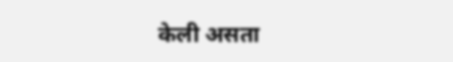केली असता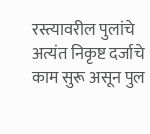रस्त्यावरील पुलांचे अत्यंत निकृष्ट दर्जाचे काम सुरू असून पुल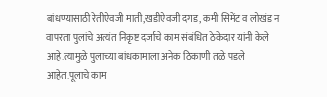बांधण्यासाठी रेतीऐवजी माती,खडीऐवजी दगड, कमी सिमेंट व लोखंड न वापरता पुलांचे अत्यंत निकृष्ट दर्जाचे काम संबंधित ठेकेदार यांनी केले आहे.त्यामुळे पुलाच्या बांधकामाला अनेक ठिकाणी तळे पडले आहेत.पूलाचे काम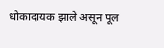धोकादायक झाले असून पूल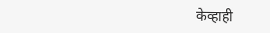केव्हाही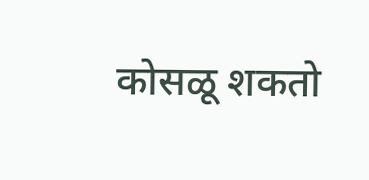कोसळू शकतो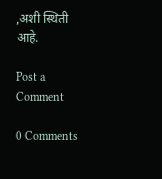,अशी स्थिती आहे.

Post a Comment

0 Comments